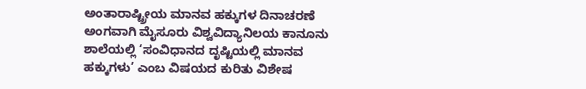ಅಂತಾರಾಷ್ಟ್ರೀಯ ಮಾನವ ಹಕ್ಕುಗಳ ದಿನಾಚರಣೆ ಅಂಗವಾಗಿ ಮೈಸೂರು ವಿಶ್ವವಿದ್ಯಾನಿಲಯ ಕಾನೂನು ಶಾಲೆಯಲ್ಲಿ ‘ಸಂವಿಧಾನದ ದೃಷ್ಟಿಯಲ್ಲಿ ಮಾನವ ಹಕ್ಕುಗಳು’ ಎಂಬ ವಿಷಯದ ಕುರಿತು ವಿಶೇಷ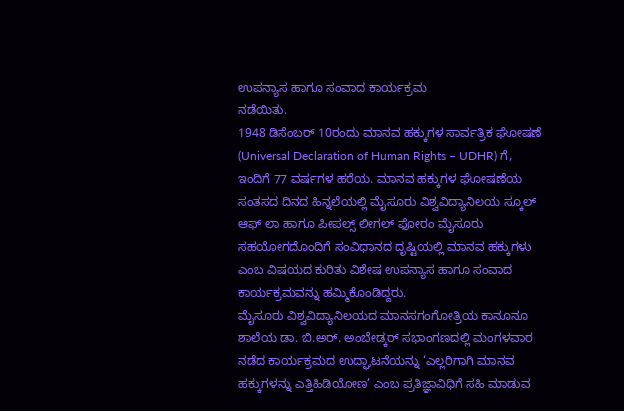ಉಪನ್ಯಾಸ ಹಾಗೂ ಸಂವಾದ ಕಾರ್ಯಕ್ರಮ
ನಡೆಯಿತು.
1948 ಡಿಸೆಂಬರ್ 10ರಂದು ಮಾನವ ಹಕ್ಕುಗಳ ಸಾರ್ವತ್ರಿಕ ಘೋಷಣೆ (Universal Declaration of Human Rights – UDHR) ಗೆ, ಇಂದಿಗೆ 77 ವರ್ಷಗಳ ಹರೆಯ. ಮಾನವ ಹಕ್ಕುಗಳ ಘೋಷಣೆಯ ಸಂತಸದ ದಿನದ ಹಿನ್ನಲೆಯಲ್ಲಿ ಮೈಸೂರು ವಿಶ್ವವಿದ್ಯಾನಿಲಯ ಸ್ಕೂಲ್ ಆಫ್ ಲಾ ಹಾಗೂ ಪೀಪಲ್ಸ್ ಲೀಗಲ್ ಫೋರಂ ಮೈಸೂರು ಸಹಯೋಗದೊಂದಿಗೆ ಸಂವಿಧಾನದ ದೃಷ್ಟಿಯಲ್ಲಿ ಮಾನವ ಹಕ್ಕುಗಳು ಎಂಬ ವಿಷಯದ ಕುರಿತು ವಿಶೇಷ ಉಪನ್ಯಾಸ ಹಾಗೂ ಸಂವಾದ ಕಾರ್ಯಕ್ರಮವನ್ನು ಹಮ್ಮಿಕೊಂಡಿದ್ದರು.
ಮೈಸೂರು ವಿಶ್ವವಿದ್ಯಾನಿಲಯದ ಮಾನಸಗಂಗೋತ್ರಿಯ ಕಾನೂನೂ ಶಾಲೆಯ ಡಾ. ಬಿ.ಅರ್. ಅಂಬೇಡ್ಕರ್ ಸಭಾಂಗಣದಲ್ಲಿ ಮಂಗಳವಾರ ನಡೆದ ಕಾರ್ಯಕ್ರಮದ ಉದ್ಘಾಟನೆಯನ್ನು ‘ಎಲ್ಲರಿಗಾಗಿ ಮಾನವ ಹಕ್ಕುಗಳನ್ನು ಎತ್ತಿಹಿಡಿಯೋಣ’ ಎಂಬ ಪ್ರತಿಜ್ಞಾವಿಧಿಗೆ ಸಹಿ ಮಾಡುವ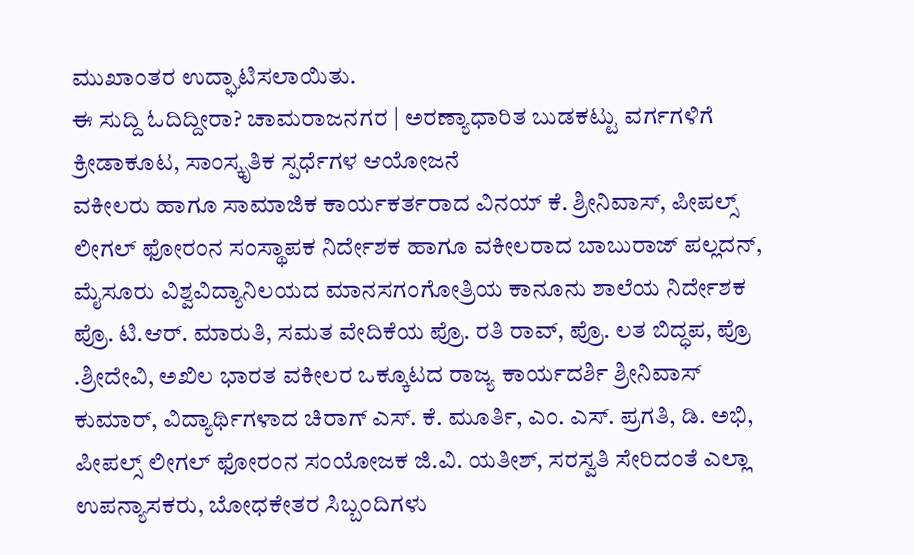ಮುಖಾಂತರ ಉದ್ಘಾಟಿಸಲಾಯಿತು.
ಈ ಸುದ್ದಿ ಓದಿದ್ದೀರಾ? ಚಾಮರಾಜನಗರ | ಅರಣ್ಯಾಧಾರಿತ ಬುಡಕಟ್ಟು ವರ್ಗಗಳಿಗೆ ಕ್ರೀಡಾಕೂಟ, ಸಾಂಸ್ಕೃತಿಕ ಸ್ಪರ್ಧೆಗಳ ಆಯೋಜನೆ
ವಕೀಲರು ಹಾಗೂ ಸಾಮಾಜಿಕ ಕಾರ್ಯಕರ್ತರಾದ ವಿನಯ್ ಕೆ. ಶ್ರೀನಿವಾಸ್, ಪೀಪಲ್ಸ್ ಲೀಗಲ್ ಫೋರಂನ ಸಂಸ್ಥಾಪಕ ನಿರ್ದೇಶಕ ಹಾಗೂ ವಕೀಲರಾದ ಬಾಬುರಾಜ್ ಪಲ್ಲದನ್, ಮೈಸೂರು ವಿಶ್ವವಿದ್ಯಾನಿಲಯದ ಮಾನಸಗಂಗೋತ್ರಿಯ ಕಾನೂನು ಶಾಲೆಯ ನಿರ್ದೇಶಕ ಪ್ರೊ. ಟಿ.ಆರ್. ಮಾರುತಿ, ಸಮತ ವೇದಿಕೆಯ ಪ್ರೊ. ರತಿ ರಾವ್, ಪ್ರೊ. ಲತ ಬಿದ್ಧಪ, ಪ್ರೊ .ಶ್ರೀದೇವಿ, ಅಖಿಲ ಭಾರತ ವಕೀಲರ ಒಕ್ಕೂಟದ ರಾಜ್ಯ ಕಾರ್ಯದರ್ಶಿ ಶ್ರೀನಿವಾಸ್ ಕುಮಾರ್, ವಿದ್ಯಾರ್ಥಿಗಳಾದ ಚಿರಾಗ್ ಎಸ್. ಕೆ. ಮೂರ್ತಿ, ಎಂ. ಎಸ್. ಪ್ರಗತಿ, ಡಿ. ಅಭಿ, ಪೀಪಲ್ಸ್ ಲೀಗಲ್ ಫೋರಂನ ಸಂಯೋಜಕ ಜಿ.ವಿ. ಯತೀಶ್, ಸರಸ್ವತಿ ಸೇರಿದಂತೆ ಎಲ್ಲಾ ಉಪನ್ಯಾಸಕರು, ಬೋಧಕೇತರ ಸಿಬ್ಬಂದಿಗಳು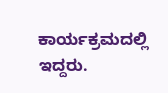ಕಾರ್ಯಕ್ರಮದಲ್ಲಿ ಇದ್ದರು.